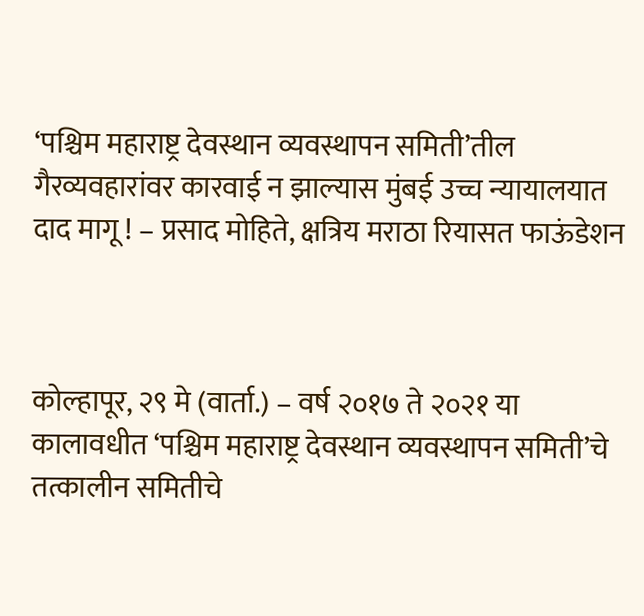‘पश्चिम महाराष्ट्र देवस्थान व्यवस्थापन समिती’तील गैरव्यवहारांवर कारवाई न झाल्यास मुंबई उच्च न्यायालयात दाद मागू ! – प्रसाद मोहिते, क्षत्रिय मराठा रियासत फाऊंडेशन



कोल्हापूर, २९ मे (वार्ता.) – वर्ष २०१७ ते २०२१ या कालावधीत ‘पश्चिम महाराष्ट्र देवस्थान व्यवस्थापन समिती’चे तत्कालीन समितीचे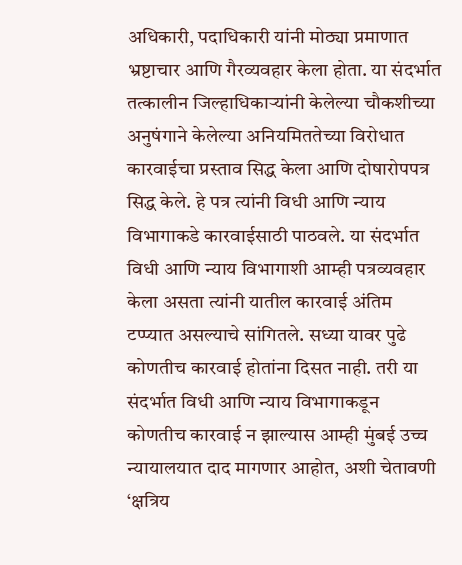अधिकारी, पदाधिकारी यांनी मोठ्या प्रमाणात भ्रष्टाचार आणि गैरव्यवहार केला होता. या संदर्भात तत्कालीन जिल्हाधिकार्‍यांनी केलेल्या चौकशीच्या अनुषंगाने केलेल्या अनियमिततेच्या विरोधात कारवाईचा प्रस्ताव सिद्ध केला आणि दोषारोपपत्र सिद्ध केले. हे पत्र त्यांनी विधी आणि न्याय विभागाकडे कारवाईसाठी पाठवले. या संदर्भात विधी आणि न्याय विभागाशी आम्ही पत्रव्यवहार केला असता त्यांनी यातील कारवाई अंतिम टप्प्यात असल्याचे सांगितले. सध्या यावर पुढे कोणतीच कारवाई होतांना दिसत नाही. तरी या संदर्भात विधी आणि न्याय विभागाकडून कोणतीच कारवाई न झाल्यास आम्ही मुंबई उच्च न्यायालयात दाद मागणार आहोत, अशी चेतावणी ‘क्षत्रिय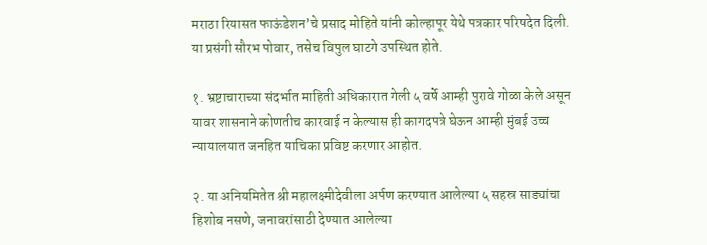मराठा रियासत फाऊंडेशन’चे प्रसाद मोहिते यांनी कोल्हापूर येथे पत्रकार परिषदेत दिली. या प्रसंगी सौरभ पोवार, तसेच विपुल घाटगे उपस्थित होते.

१. भ्रष्टाचाराच्या संदर्भात माहिती अधिकारात गेली ५ वर्षे आम्ही पुरावे गोळा केले असून यावर शासनाने कोणतीच कारवाई न केल्यास ही कागदपत्रे घेऊन आम्ही मुंबई उच्च न्यायालयात जनहित याचिका प्रविष्ट करणार आहोत.

२. या अनियमितेत श्री महालक्ष्मीदेवीला अर्पण करण्यात आलेल्या ५ सहस्र साड्यांचा हिशोब नसणे, जनावरांसाठी देण्यात आलेल्या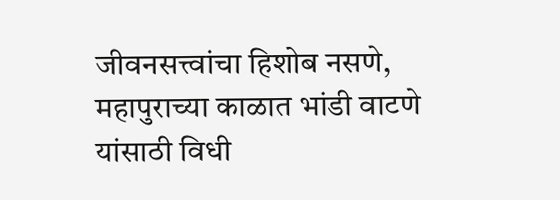जीवनसत्त्वांचा हिशोब नसणे, महापुराच्या काळात भांडी वाटणे यांसाठी विधी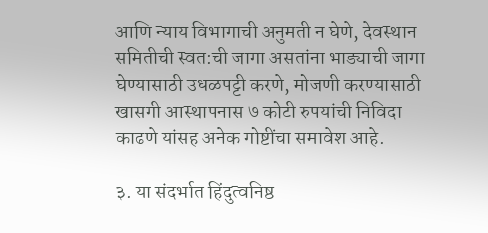आणि न्याय विभागाची अनुमती न घेणे, देवस्थान समितीची स्वत:ची जागा असतांना भाड्याची जागा घेण्यासाठी उधळपट्टी करणे, मोजणी करण्यासाठी खासगी आस्थापनास ७ कोटी रुपयांची निविदा काढणे यांसह अनेक गोष्टींचा समावेश आहे.

३. या संदर्भात हिंदुत्वनिष्ठ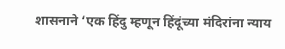शासनाने ‘एक हिंदु म्हणून हिंदूंच्या मंदिरांना न्याय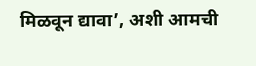मिळवून द्यावा’, अशी आमची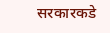सरकारकडे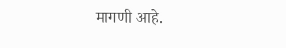मागणी आहे.